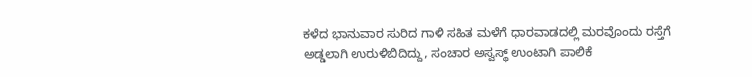ಕಳೆದ ಭಾನುವಾರ ಸುರಿದ ಗಾಳಿ ಸಹಿತ ಮಳೆಗೆ ಧಾರವಾಡದಲ್ಲಿ ಮರವೊಂದು ರಸ್ತೆಗೆ ಅಡ್ಡಲಾಗಿ ಉರುಳಿಬಿದಿದ್ದು, ಸಂಚಾರ ಅಸ್ವಸ್ಥ್ ಉಂಟಾಗಿ ಪಾಲಿಕೆ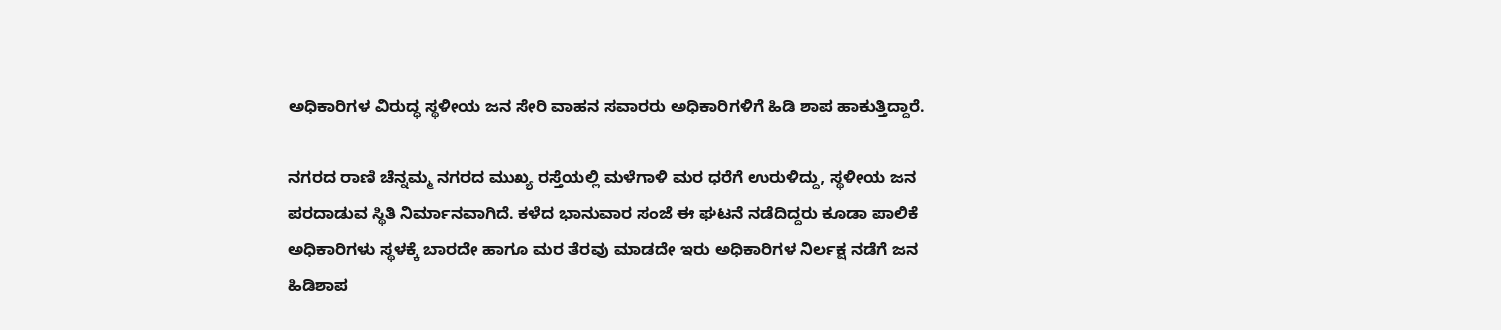ಅಧಿಕಾರಿಗಳ ವಿರುದ್ಧ ಸ್ಥಳೀಯ ಜನ ಸೇರಿ ವಾಹನ ಸವಾರರು ಅಧಿಕಾರಿಗಳಿಗೆ ಹಿಡಿ ಶಾಪ ಹಾಕುತ್ತಿದ್ದಾರೆ.

ನಗರದ ರಾಣಿ ಚೆನ್ನಮ್ಮ ನಗರದ ಮುಖ್ಯ ರಸ್ತೆಯಲ್ಲಿ ಮಳೆಗಾಳಿ ಮರ ಧರೆಗೆ ಉರುಳಿದ್ದು, ಸ್ಥಳೀಯ ಜನ ಪರದಾಡುವ ಸ್ಥಿತಿ ನಿರ್ಮಾನವಾಗಿದೆ. ಕಳೆದ ಭಾನುವಾರ ಸಂಜೆ ಈ ಘಟನೆ ನಡೆದಿದ್ದರು ಕೂಡಾ ಪಾಲಿಕೆ ಅಧಿಕಾರಿಗಳು ಸ್ಥಳಕ್ಕೆ ಬಾರದೇ ಹಾಗೂ ಮರ ತೆರವು ಮಾಡದೇ ಇರು ಅಧಿಕಾರಿಗಳ ನಿರ್ಲಕ್ಷ ನಡೆಗೆ ಜನ ಹಿಡಿಶಾಪ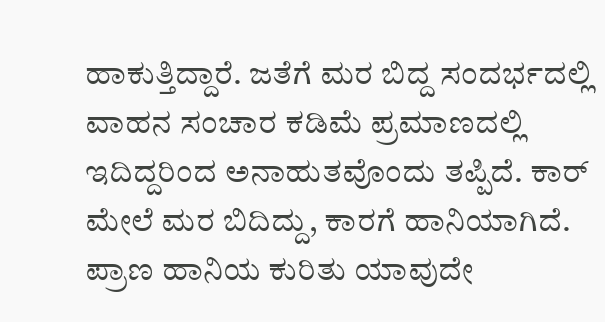ಹಾಕುತ್ತಿದ್ದಾರೆ. ಜತೆಗೆ ಮರ ಬಿದ್ದ ಸಂದರ್ಭದಲ್ಲಿ ವಾಹನ ಸಂಚಾರ ಕಡಿಮೆ ಪ್ರಮಾಣದಲ್ಲಿ ಇದಿದ್ದರಿಂದ ಅನಾಹುತವೊಂದು ತಪ್ಪಿದೆ. ಕಾರ್ ಮೇಲೆ ಮರ ಬಿದಿದ್ದು, ಕಾರಗೆ ಹಾನಿಯಾಗಿದೆ. ಪ್ರಾಣ ಹಾನಿಯ ಕುರಿತು ಯಾವುದೇ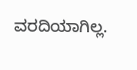ವರದಿಯಾಗಿಲ್ಲ.